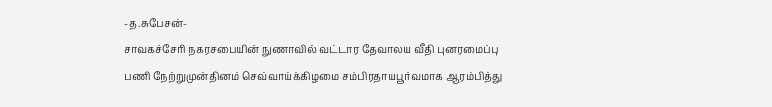-த.சுபேசன்-
சாவகச்சேரி நகரசபையின் நுணாவில் வட்டார தேவாலய வீதி புனரமைப்பு பணி நேற்றுமுன்தினம் செவ்வாய்க்கிழமை சம்பிரதாயபூர்வமாக ஆரம்பித்து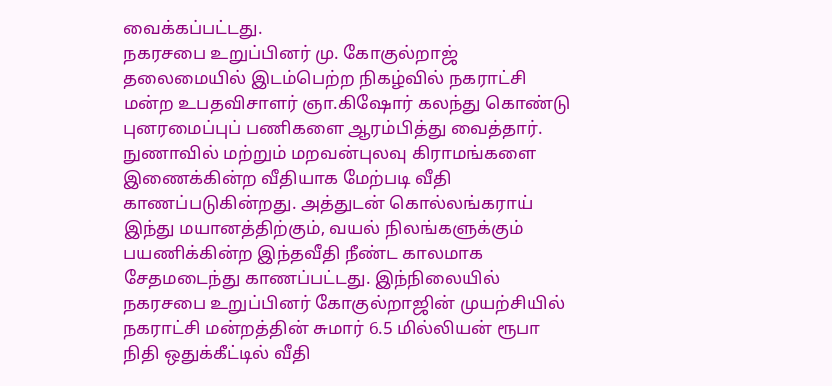வைக்கப்பட்டது.
நகரசபை உறுப்பினர் மு. கோகுல்றாஜ் தலைமையில் இடம்பெற்ற நிகழ்வில் நகராட்சி மன்ற உபதவிசாளர் ஞா.கிஷோர் கலந்து கொண்டு புனரமைப்புப் பணிகளை ஆரம்பித்து வைத்தார்.
நுணாவில் மற்றும் மறவன்புலவு கிராமங்களை இணைக்கின்ற வீதியாக மேற்படி வீதி காணப்படுகின்றது. அத்துடன் கொல்லங்கராய் இந்து மயானத்திற்கும், வயல் நிலங்களுக்கும் பயணிக்கின்ற இந்தவீதி நீண்ட காலமாக சேதமடைந்து காணப்பட்டது. இந்நிலையில் நகரசபை உறுப்பினர் கோகுல்றாஜின் முயற்சியில் நகராட்சி மன்றத்தின் சுமார் 6.5 மில்லியன் ரூபா நிதி ஒதுக்கீட்டில் வீதி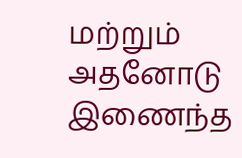மற்றும் அதனோடு இணைந்த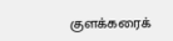குளக்கரைக்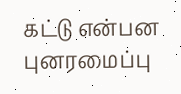கட்டு என்பன புனரமைப்பு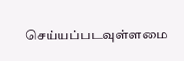செய்யப்படவுள்ளமை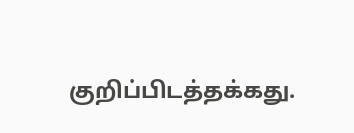குறிப்பிடத்தக்கது.